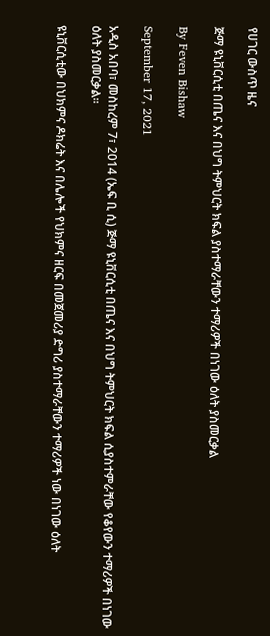የሀገር ውስጥ ዜና

ጅማ ዩኒቨርሲቲ በጤና እና በህግ ትምህርት ክፍል ያስተማራቸውን ተማሪዎች በነገው ዕለት ያስመርቃል

By Feven Bishaw

September 17, 2021

አዲስ አበባ፣ መስከረም 7፣ 2014 (ኤፍ ቢ ሲ) ጅማ ዩኒቨርሲቲ በጤና እና በህግ ትምህርት ክፍል ሲያስተምራቸው የቆየውን ተማሪዎች በነገው ዕለት ያስመርቃል፡፡

ዩኒቨርሲቲው በህክምና ዶክሬት እና በሌሎች የህክምና ዘርፍ በመጀመሪያ ድግሪ ያስተማራቸውን ተማሪዎች ነው በነገው ዕለት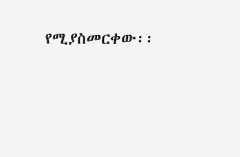የሚያስመርቀው፡፡